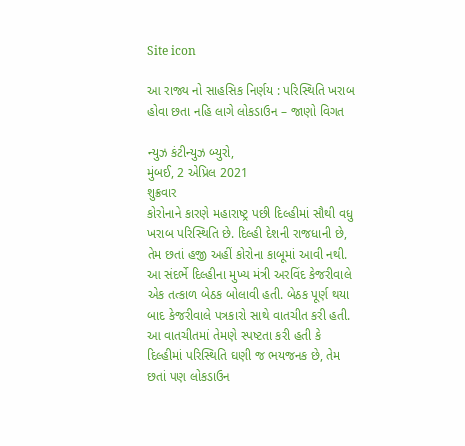Site icon

આ રાજ્ય નો સાહસિક નિર્ણય : પરિસ્થિતિ ખરાબ હોવા છતા નહિ લાગે લોકડાઉન – જાણો વિગત

ન્યુઝ કંટીન્યુઝ બ્યુરો,
મુંબઈ, 2 એપ્રિલ 2021
શુક્રવાર
કોરોનાને કારણે મહારાષ્ટ્ર પછી દિલ્હીમાં સૌથી વધુ ખરાબ પરિસ્થિતિ છે. દિલ્હી દેશની રાજધાની છે, તેમ છતાં હજી અહીં કોરોના કાબૂમાં આવી નથી. આ સંદર્ભે દિલ્હીના મુખ્ય મંત્રી અરવિંદ કેજરીવાલે એક તત્કાળ બેઠક બોલાવી હતી. બેઠક પૂર્ણ થયા બાદ કેજરીવાલે પત્રકારો સાથે વાતચીત કરી હતી. આ વાતચીતમાં તેમણે સ્પષ્ટતા કરી હતી કે દિલ્હીમાં પરિસ્થિતિ ઘણી જ ભયજનક છે, તેમ છતાં પણ લોકડાઉન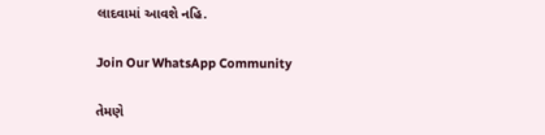લાદવામાં આવશે નહિ.

Join Our WhatsApp Community

તેમણે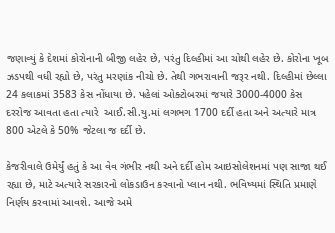જણાવ્યું કે દેશમાં કોરોનાની બીજી લહેર છે, પરંતુ દિલ્હીમાં આ ચોથી લહેર છે. કોરોના ખૂબ ઝડપથી વધી રહ્યો છે, પરંતુ મરણાંક નીચો છે. તેથી ગભરાવાની જરૂર નથી. દિલ્હીમાં છેલ્લા 24 કલાકમાં 3583 કેસ નોંધાયા છે. પહેલાં ઓક્ટોબરમાં જયારે 3000-4000 કેસ દરરોજ આવતા હતા ત્યારે  આઈ.સી.યુ.માં લગભગ 1700 દર્દી હતા અને અત્યારે માત્ર 800 એટલે કે 50% જેટલા જ દર્દી છે.

કેજરીવાલે ઉમેર્યું હતું કે આ વેવ ગંભીર નથી અને દર્દી હોમ આઇસોલેશનમાં પણ સાજા થઈ રહ્યા છે, માટે અત્યારે સરકારનો લોકડાઉન કરવાનો પ્લાન નથી. ભવિષ્યમાં સ્થિતિ પ્રમાણે નિર્ણય કરવામાં આવશે. આજે અમે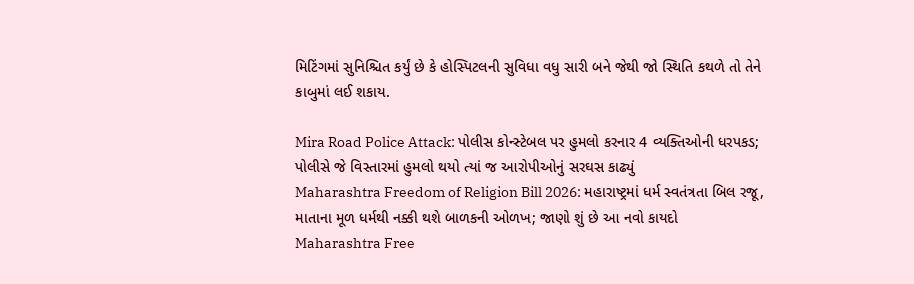મિટિંગમાં સુનિશ્ચિત કર્યું છે કે હોસ્પિટલની સુવિધા વધુ સારી બને જેથી જો સ્થિતિ કથળે તો તેને કાબુમાં લઈ શકાય.

Mira Road Police Attack: પોલીસ કોન્સ્ટેબલ પર હુમલો કરનાર 4 વ્યક્તિઓની ધરપકડ; પોલીસે જે વિસ્તારમાં હુમલો થયો ત્યાં જ આરોપીઓનું સરઘસ કાઢ્યું
Maharashtra Freedom of Religion Bill 2026: મહારાષ્ટ્રમાં ધર્મ સ્વતંત્રતા બિલ રજૂ, માતાના મૂળ ધર્મથી નક્કી થશે બાળકની ઓળખ; જાણો શું છે આ નવો કાયદો
Maharashtra Free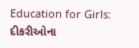Education for Girls: દીકરીઓના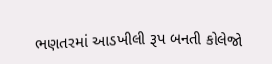ભણતરમાં આડખીલી રૂપ બનતી કોલેજો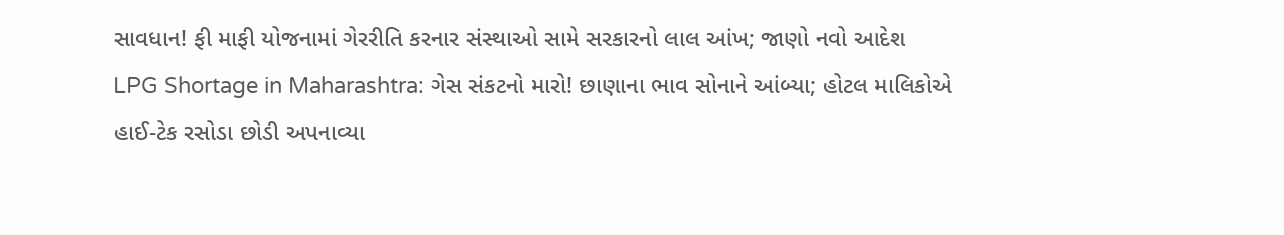સાવધાન! ફી માફી યોજનામાં ગેરરીતિ કરનાર સંસ્થાઓ સામે સરકારનો લાલ આંખ; જાણો નવો આદેશ
LPG Shortage in Maharashtra: ગેસ સંકટનો મારો! છાણાના ભાવ સોનાને આંબ્યા; હોટલ માલિકોએ હાઈ-ટેક રસોડા છોડી અપનાવ્યા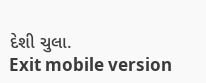દેશી ચુલા.
Exit mobile version